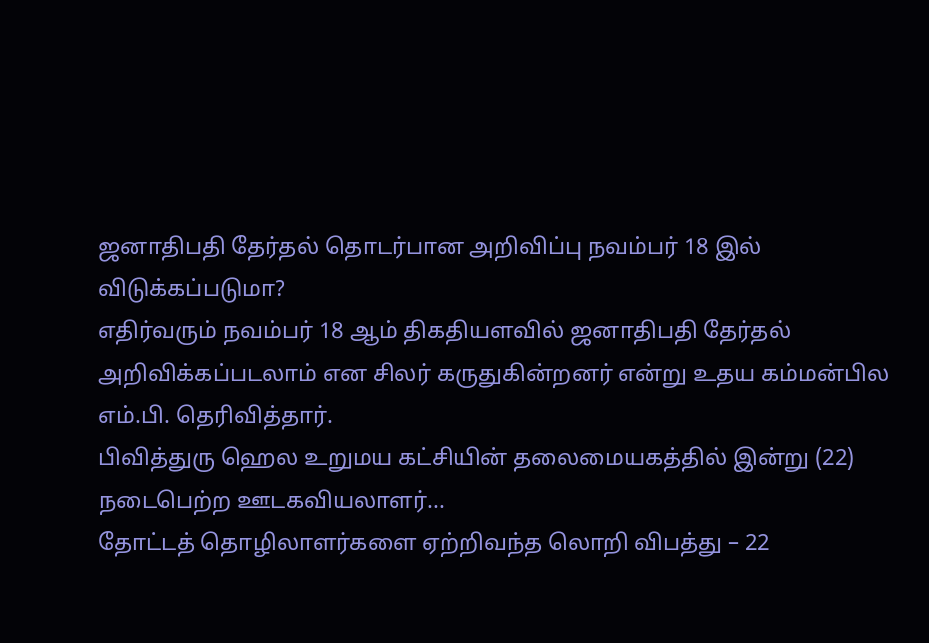ஜனாதிபதி தேர்தல் தொடர்பான அறிவிப்பு நவம்பர் 18 இல் விடுக்கப்படுமா?
எதிர்வரும் நவம்பர் 18 ஆம் திகதியளவில் ஜனாதிபதி தேர்தல் அறிவிக்கப்படலாம் என சிலர் கருதுகின்றனர் என்று உதய கம்மன்பில எம்.பி. தெரிவித்தார்.
பிவித்துரு ஹெல உறுமய கட்சியின் தலைமையகத்தில் இன்று (22) நடைபெற்ற ஊடகவியலாளர்...
தோட்டத் தொழிலாளர்களை ஏற்றிவந்த லொறி விபத்து – 22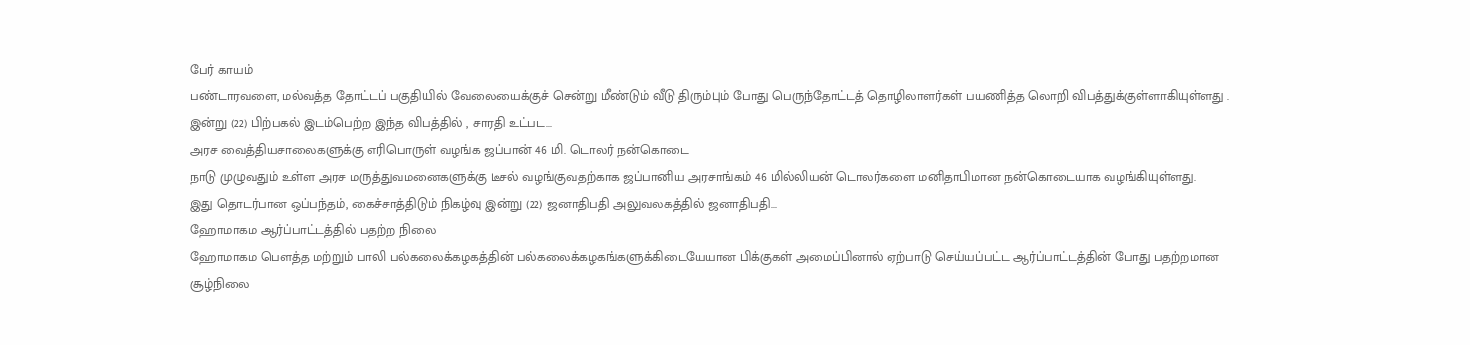பேர் காயம்
பண்டாரவளை, மல்வத்த தோட்டப் பகுதியில் வேலையைக்குச் சென்று மீண்டும் வீடு திரும்பும் போது பெருந்தோட்டத் தொழிலாளர்கள் பயணித்த லொறி விபத்துக்குள்ளாகியுள்ளது .
இன்று (22) பிற்பகல் இடம்பெற்ற இந்த விபத்தில் , சாரதி உட்பட...
அரச வைத்தியசாலைகளுக்கு எரிபொருள் வழங்க ஜப்பான் 46 மி. டொலர் நன்கொடை
நாடு முழுவதும் உள்ள அரச மருத்துவமனைகளுக்கு டீசல் வழங்குவதற்காக ஜப்பானிய அரசாங்கம் 46 மில்லியன் டொலர்களை மனிதாபிமான நன்கொடையாக வழங்கியுள்ளது.
இது தொடர்பான ஒப்பந்தம், கைச்சாத்திடும் நிகழ்வு இன்று (22) ஜனாதிபதி அலுவலகத்தில் ஜனாதிபதி...
ஹோமாகம ஆர்ப்பாட்டத்தில் பதற்ற நிலை
ஹோமாகம பௌத்த மற்றும் பாலி பல்கலைக்கழகத்தின் பல்கலைக்கழகங்களுக்கிடையேயான பிக்குகள் அமைப்பினால் ஏற்பாடு செய்யப்பட்ட ஆர்ப்பாட்டத்தின் போது பதற்றமான சூழ்நிலை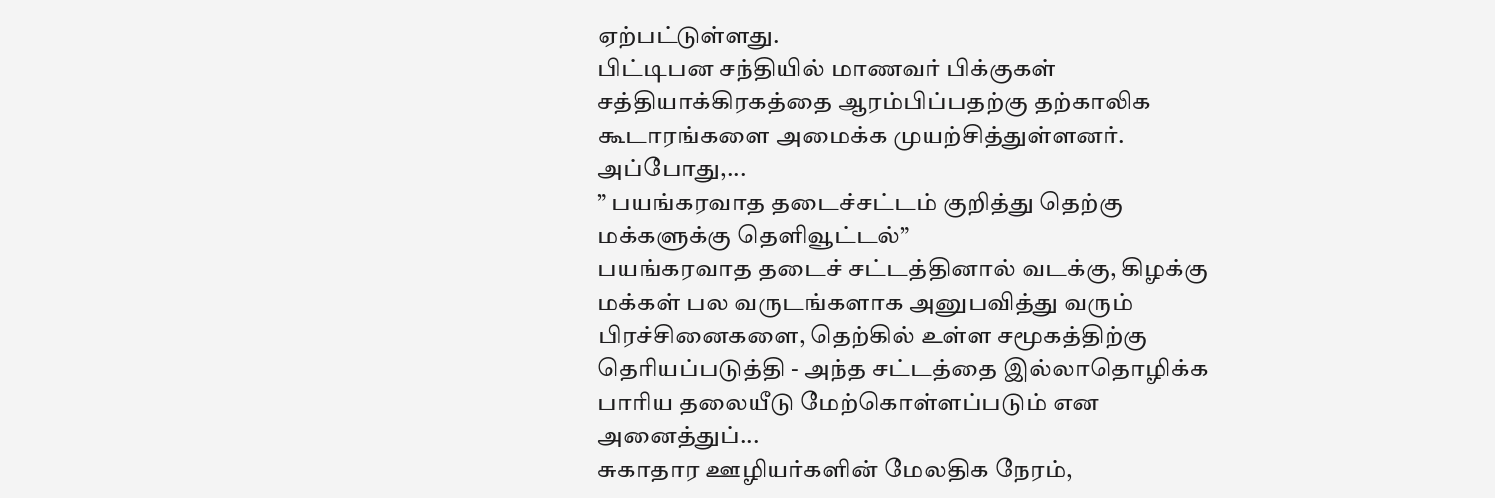ஏற்பட்டுள்ளது.
பிட்டிபன சந்தியில் மாணவர் பிக்குகள் சத்தியாக்கிரகத்தை ஆரம்பிப்பதற்கு தற்காலிக கூடாரங்களை அமைக்க முயற்சித்துள்ளனர்.
அப்போது,...
” பயங்கரவாத தடைச்சட்டம் குறித்து தெற்கு மக்களுக்கு தெளிவூட்டல்”
பயங்கரவாத தடைச் சட்டத்தினால் வடக்கு, கிழக்கு மக்கள் பல வருடங்களாக அனுபவித்து வரும் பிரச்சினைகளை, தெற்கில் உள்ள சமூகத்திற்கு தெரியப்படுத்தி - அந்த சட்டத்தை இல்லாதொழிக்க பாரிய தலையீடு மேற்கொள்ளப்படும் என அனைத்துப்...
சுகாதார ஊழியர்களின் மேலதிக நேரம்,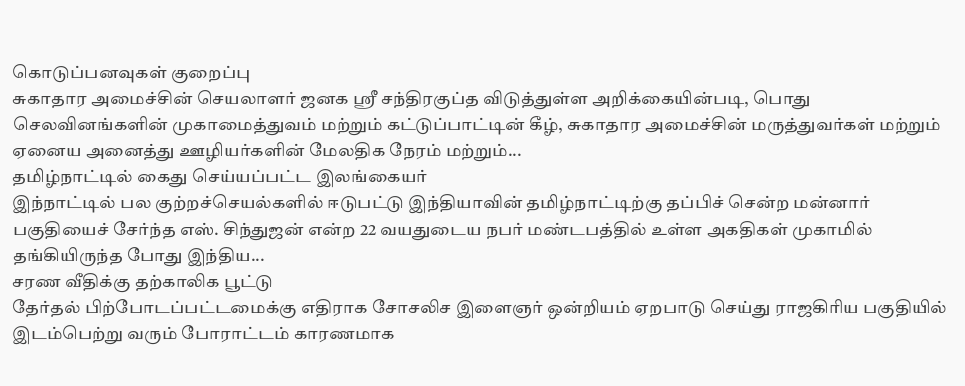கொடுப்பனவுகள் குறைப்பு
சுகாதார அமைச்சின் செயலாளர் ஜனக ஸ்ரீ சந்திரகுப்த விடுத்துள்ள அறிக்கையின்படி, பொது செலவினங்களின் முகாமைத்துவம் மற்றும் கட்டுப்பாட்டின் கீழ், சுகாதார அமைச்சின் மருத்துவர்கள் மற்றும் ஏனைய அனைத்து ஊழியர்களின் மேலதிக நேரம் மற்றும்...
தமிழ்நாட்டில் கைது செய்யப்பட்ட இலங்கையர்
இந்நாட்டில் பல குற்றச்செயல்களில் ஈடுபட்டு இந்தியாவின் தமிழ்நாட்டிற்கு தப்பிச் சென்ற மன்னார் பகுதியைச் சேர்ந்த எஸ். சிந்துஜன் என்ற 22 வயதுடைய நபர் மண்டபத்தில் உள்ள அகதிகள் முகாமில் தங்கியிருந்த போது இந்திய...
சரண வீதிக்கு தற்காலிக பூட்டு
தேர்தல் பிற்போடப்பட்டமைக்கு எதிராக சோசலிச இளைஞர் ஒன்றியம் ஏறபாடு செய்து ராஜகிரிய பகுதியில் இடம்பெற்று வரும் போராட்டம் காரணமாக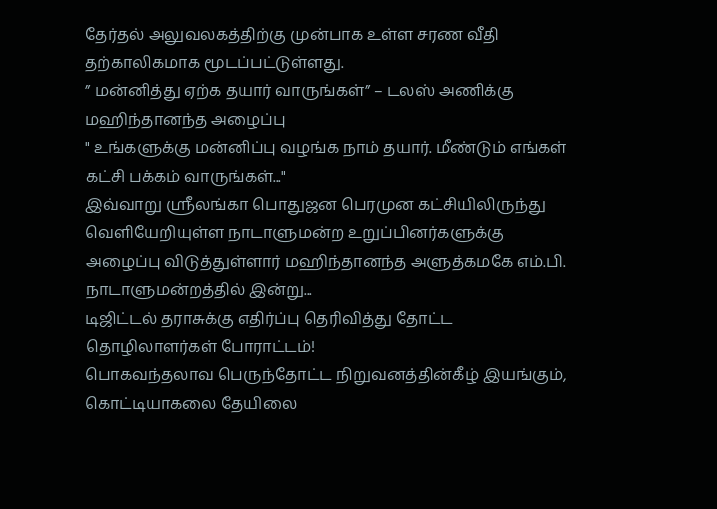தேர்தல் அலுவலகத்திற்கு முன்பாக உள்ள சரண வீதி தற்காலிகமாக மூடப்பட்டுள்ளது.
” மன்னித்து ஏற்க தயார் வாருங்கள்” – டலஸ் அணிக்கு மஹிந்தானந்த அழைப்பு
" உங்களுக்கு மன்னிப்பு வழங்க நாம் தயார். மீண்டும் எங்கள் கட்சி பக்கம் வாருங்கள்..."
இவ்வாறு ஶ்ரீலங்கா பொதுஜன பெரமுன கட்சியிலிருந்து வெளியேறியுள்ள நாடாளுமன்ற உறுப்பினர்களுக்கு அழைப்பு விடுத்துள்ளார் மஹிந்தானந்த அளுத்கமகே எம்.பி.
நாடாளுமன்றத்தில் இன்று...
டிஜிட்டல் தராசுக்கு எதிர்ப்பு தெரிவித்து தோட்ட தொழிலாளர்கள் போராட்டம்!
பொகவந்தலாவ பெருந்தோட்ட நிறுவனத்தின்கீழ் இயங்கும்,
கொட்டியாகலை தேயிலை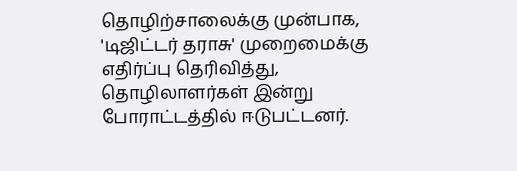தொழிற்சாலைக்கு முன்பாக, 'டிஜிட்டர் தராசு' முறைமைக்கு எதிர்ப்பு தெரிவித்து, தொழிலாளர்கள் இன்று போராட்டத்தில் ஈடுபட்டனர்.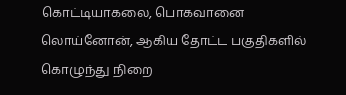கொட்டியாகலை, பொகவானை லொய்னோன், ஆகிய தோட்ட பகுதிகளில் கொழுந்து நிறை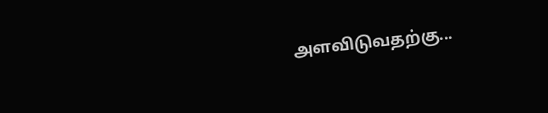அளவிடுவதற்கு...